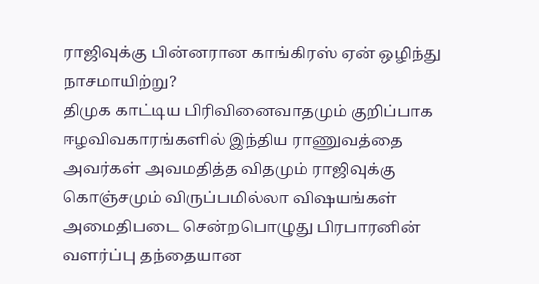ராஜிவுக்கு பின்னரான காங்கிரஸ் ஏன் ஒழிந்து நாசமாயிற்று?
திமுக காட்டிய பிரிவினைவாதமும் குறிப்பாக ஈழவிவகாரங்களில் இந்திய ராணுவத்தை அவர்கள் அவமதித்த விதமும் ராஜிவுக்கு கொஞ்சமும் விருப்பமில்லா விஷயங்கள் அமைதிபடை சென்றபொழுது பிரபாரனின் வளர்ப்பு தந்தையான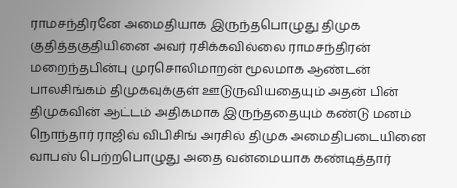ராமசந்திரனே அமைதியாக இருந்தபொழுது திமுக குதித்தகுதியினை அவர் ரசிக்கவில்லை ராமசந்திரன் மறைந்தபின்பு முரசொலிமாறன் மூலமாக ஆண்டன் பாலசிங்கம் திமுகவுக்குள் ஊடுருவியதையும் அதன் பின் திமுகவின் ஆட்டம் அதிகமாக இருந்ததையும் கண்டு மனம் நொந்தார் ராஜிவ் விபிசிங் அரசில் திமுக அமைதிபடையினை வாபஸ் பெற்றபொழுது அதை வன்மையாக கண்டித்தார்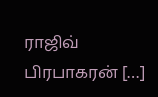ராஜிவ் பிரபாகரன் […]